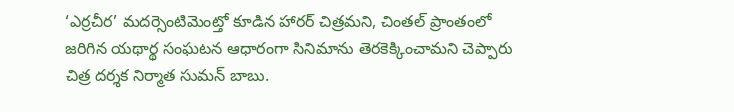‘ఎర్రచీర’ మదర్సెంటిమెంట్తో కూడిన హారర్ చిత్రమని, చింతల్ ప్రాంతంలో జరిగిన యథార్థ సంఘటన ఆధారంగా సినిమాను తెరకెక్కించామని చెప్పారు చిత్ర దర్శక నిర్మాత సుమన్ బాబు.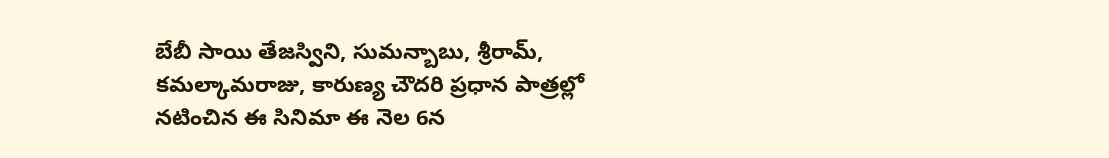బేబీ సాయి తేజస్విని, సుమన్బాబు, శ్రీరామ్, కమల్కామరాజు, కారుణ్య చౌదరి ప్రధాన పాత్రల్లో నటించిన ఈ సినిమా ఈ నెల 6న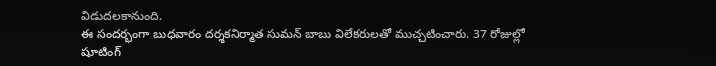విడుదలకానుంది.
ఈ సందర్భంగా బుధవారం దర్శకనిర్మాత సుమన్ బాబు విలేకరులతో ముచ్చటించారు. 37 రోజుల్లో షూటింగ్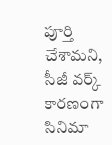పూర్తి చేశామని, సీజీ వర్క్ కారణంగా సినిమా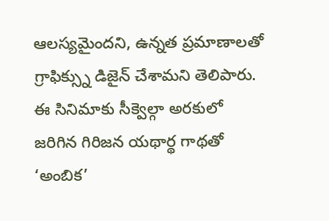ఆలస్యమైందని, ఉన్నత ప్రమాణాలతో గ్రాఫిక్స్ను డిజైన్ చేశామని తెలిపారు. ఈ సినిమాకు సీక్వెల్గా అరకులో జరిగిన గిరిజన యథార్థ గాథతో ‘అంబిక’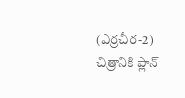(ఎర్రచీర-2) చిత్రానికి ప్లాన్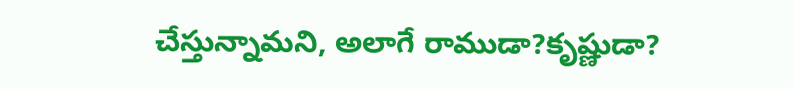చేస్తున్నామని, అలాగే రాముడా?కృష్ణుడా?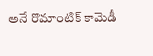అనే రొమాంటిక్ కామెడీ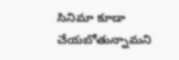సినిమా కూడా చేయబోతున్నామని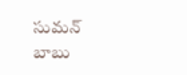సుమన్ బాబు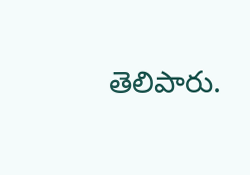తెలిపారు.